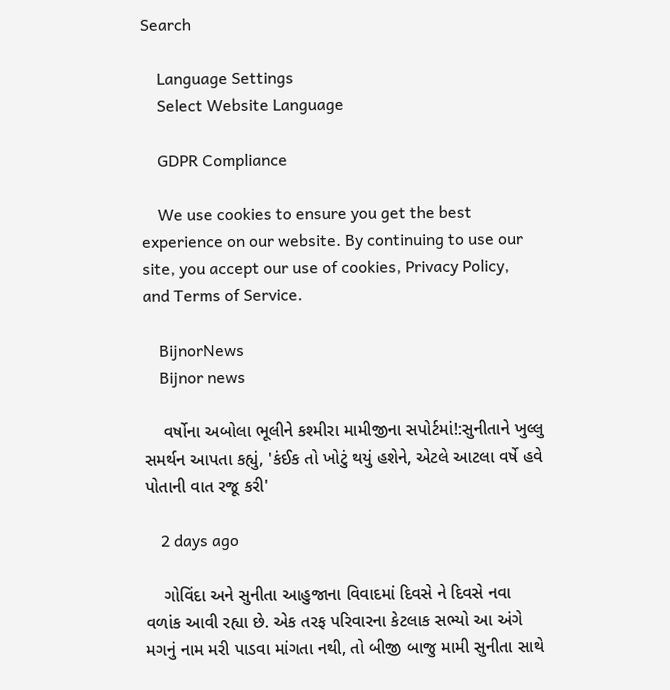Search

    Language Settings
    Select Website Language

    GDPR Compliance

    We use cookies to ensure you get the best experience on our website. By continuing to use our site, you accept our use of cookies, Privacy Policy, and Terms of Service.

    BijnorNews
    Bijnor news

    વર્ષોના અબોલા ભૂલીને કશ્મીરા મામીજીના સપોર્ટમાં!:સુનીતાને ખુલ્લુ સમર્થન આપતા કહ્યું, 'કંઈક તો ખોટું થયું હશેને, એટલે આટલા વર્ષે હવે પોતાની વાત રજૂ કરી'

    2 days ago

    ગોવિંદા અને સુનીતા આહુજાના વિવાદમાં દિવસે ને દિવસે નવા વળાંક આવી રહ્યા છે. એક તરફ પરિવારના કેટલાક સભ્યો આ અંગે મગનું નામ મરી પાડવા માંગતા નથી, તો બીજી બાજુ મામી સુનીતા સાથે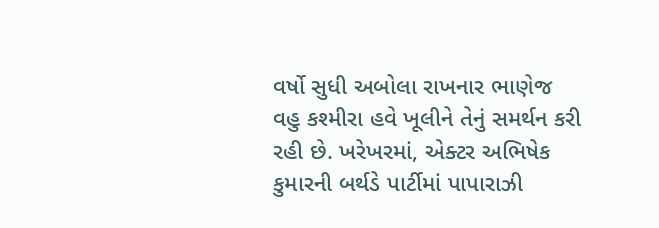વર્ષો સુધી અબોલા રાખનાર ભાણેજ વહુ કશ્મીરા હવે ખૂલીને તેનું સમર્થન કરી રહી છે. ખરેખરમાં, એક્ટર અભિષેક કુમારની બર્થડે પાર્ટીમાં પાપારાઝી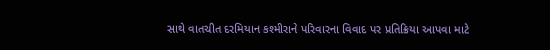સાથે વાતચીત દરમિયાન કશ્મીરાને પરિવારના વિવાદ પર પ્રતિક્રિયા આપવા માટે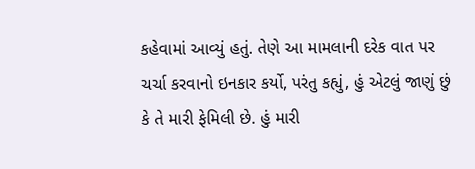કહેવામાં આવ્યું હતું. તેણે આ મામલાની દરેક વાત પર ચર્ચા કરવાનો ઇનકાર કર્યો, પરંતુ કહ્યું, હું એટલું જાણું છું કે તે મારી ફેમિલી છે. હું મારી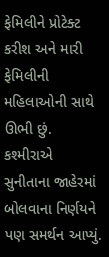ફેમિલીને પ્રોટેક્ટ કરીશ અને મારી ફેમિલીની મહિલાઓની સાથે ઊભી છું. કશ્મીરાએ સુનીતાના જાહેરમાં બોલવાના નિર્ણયને પણ સમર્થન આપ્યું.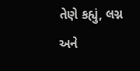તેણે કહ્યું, લગ્ન અને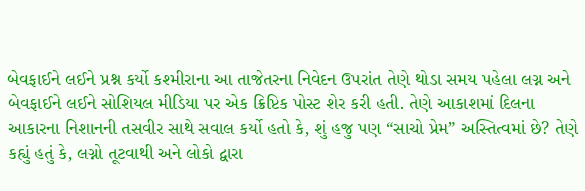બેવફાઈને લઈને પ્રશ્ન કર્યો કશ્મીરાના આ તાજેતરના નિવેદન ઉપરાંત તેણે થોડા સમય પહેલા લગ્ન અને બેવફાઈને લઈને સોશિયલ મીડિયા પર એક ક્રિપ્ટિક પોસ્ટ શેર કરી હતી. તેણે આકાશમાં દિલના આકારના નિશાનની તસવીર સાથે સવાલ કર્યો હતો કે, શું હજુ પણ “સાચો પ્રેમ” અસ્તિત્વમાં છે? તેણે કહ્યું હતું કે, લગ્નો તૂટવાથી અને લોકો દ્વારા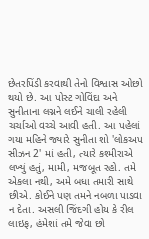છેતરપિંડી કરવાથી તેનો વિશ્વાસ ઓછો થયો છે. આ પોસ્ટ ગોવિંદા અને સુનીતાના લગ્નને લઈને ચાલી રહેલી ચર્ચાઓ વચ્ચે આવી હતી. આ પહેલાં ગયા મહિને જ્યારે સુનીતા શો 'લોકઅપ સીઝન 2' માં હતી, ત્યારે કશ્મીરાએ લખ્યું હતું, મામી, મજબૂત રહો. તમે એકલા નથી, અમે બધા તમારી સાથે છીએ. કોઈને પણ તમને નબળા પાડવા ન દેતા. અસલી જિંદગી હોય કે રીલ લાઇફ, હંમેશાં તમે જેવા છો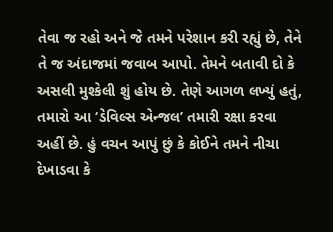તેવા જ રહો અને જે તમને પરેશાન કરી રહ્યું છે, તેને તે જ અંદાજમાં જવાબ આપો. તેમને બતાવી દો કે અસલી મુશ્કેલી શું હોય છે. તેણે આગળ લખ્યું હતું, તમારો આ ‘ડેવિલ્સ એન્જલ’ તમારી રક્ષા કરવા અહીં છે. હું વચન આપું છું કે કોઈને તમને નીચા દેખાડવા કે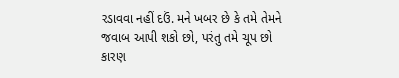રડાવવા નહીં દઉં. મને ખબર છે કે તમે તેમને જવાબ આપી શકો છો, પરંતુ તમે ચૂપ છો કારણ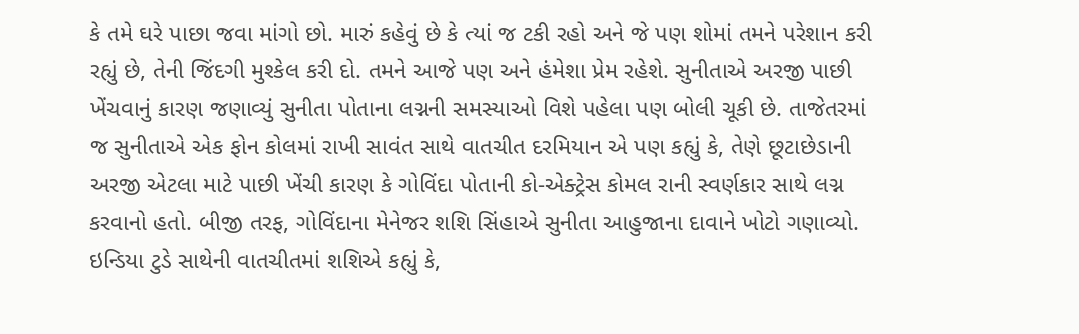કે તમે ઘરે પાછા જવા માંગો છો. મારું કહેવું છે કે ત્યાં જ ટકી રહો અને જે પણ શોમાં તમને પરેશાન કરી રહ્યું છે, તેની જિંદગી મુશ્કેલ કરી દો. તમને આજે પણ અને હંમેશા પ્રેમ રહેશે. સુનીતાએ અરજી પાછી ખેંચવાનું કારણ જણાવ્યું સુનીતા પોતાના લગ્નની સમસ્યાઓ વિશે પહેલા પણ બોલી ચૂકી છે. તાજેતરમાં જ સુનીતાએ એક ફોન કોલમાં રાખી સાવંત સાથે વાતચીત દરમિયાન એ પણ કહ્યું કે, તેણે છૂટાછેડાની અરજી એટલા માટે પાછી ખેંચી કારણ કે ગોવિંદા પોતાની કો-એક્ટ્રેસ કોમલ રાની સ્વર્ણકાર સાથે લગ્ન કરવાનો હતો. બીજી તરફ, ગોવિંદાના મેનેજર શશિ સિંહાએ સુનીતા આહુજાના દાવાને ખોટો ગણાવ્યો. ઇન્ડિયા ટુડે સાથેની વાતચીતમાં શશિએ કહ્યું કે,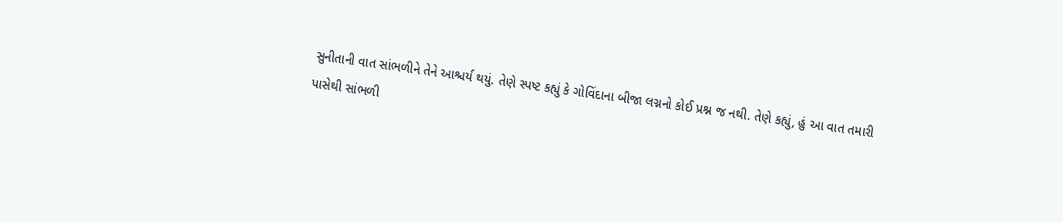સુનીતાની વાત સાંભળીને તેને આશ્ચર્ય થયું. તેણે સ્પષ્ટ કહ્યું કે ગોવિંદાના બીજા લગ્નનો કોઈ પ્રશ્ન જ નથી. તેણે કહ્યું, હું આ વાત તમારી પાસેથી સાંભળી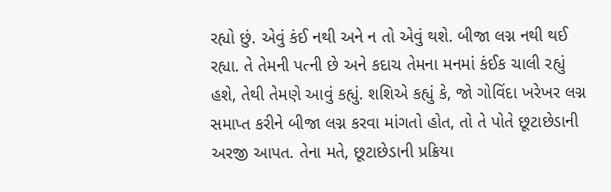રહ્યો છું. એવું કંઈ નથી અને ન તો એવું થશે. બીજા લગ્ન નથી થઈ રહ્યા. તે તેમની પત્ની છે અને કદાચ તેમના મનમાં કંઈક ચાલી રહ્યું હશે, તેથી તેમણે આવું કહ્યું. શશિએ કહ્યું કે, જો ગોવિંદા ખરેખર લગ્ન સમાપ્ત કરીને બીજા લગ્ન કરવા માંગતો હોત, તો તે પોતે છૂટાછેડાની અરજી આપત. તેના મતે, છૂટાછેડાની પ્રક્રિયા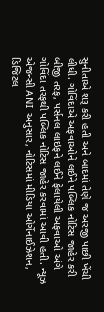સુનીતાએ શરૂ કરી હતી અને બાદમાં તેણે જ અરજી પાછી ખેંચી લીધી. ગોવિંદાએ અફવાઓને લઈને પબ્લિક નોટિસ જાહેર કરી બીજી તરફ, પર્સનલ લાઇફને લઈને ફેલાયેલી અફવાઓ અંગે ગોવિંદા તરફથી પબ્લિક નોટિસ જાહેર કરવામાં આવી હતી. ન્યૂઝ એજન્સી ANI અનુસાર, નોટિસમાં મીડિયા ઓર્ગેનાઈઝેશન, ડિજિટલ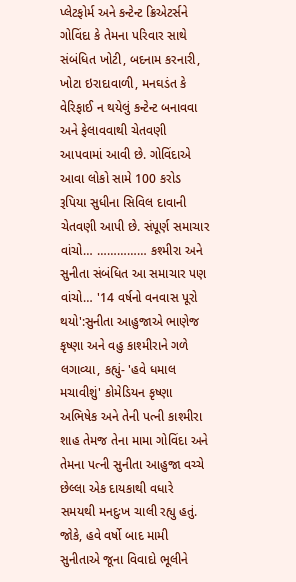પ્લેટફોર્મ અને કન્ટેન્ટ ક્રિએટર્સને ગોવિંદા કે તેમના પરિવાર સાથે સંબંધિત ખોટી, બદનામ કરનારી, ખોટા ઇરાદાવાળી, મનઘડંત કે વેરિફાઈ ન થયેલું કન્ટેન્ટ બનાવવા અને ફેલાવવાથી ચેતવણી આપવામાં આવી છે. ગોવિંદાએ આવા લોકો સામે 100 કરોડ રૂપિયા સુધીના સિવિલ દાવાની ચેતવણી આપી છે. સંપૂર્ણ સમાચાર વાંચો… …………… કશ્મીરા અને સુનીતા સંબંધિત આ સમાચાર પણ વાંચો… '14 વર્ષનો વનવાસ પૂરો થયો':સુનીતા આહુજાએ ભાણેજ કૃષ્ણા અને વહુ કાશ્મીરાને ગળે લગાવ્યા, કહ્યું- 'હવે ધમાલ મચાવીશું' કોમેડિયન કૃષ્ણા અભિષેક અને તેની પત્ની કાશ્મીરા શાહ તેમજ તેના મામા ગોવિંદા અને તેમના પત્ની સુનીતા આહુજા વચ્ચે છેલ્લા એક દાયકાથી વધારે સમયથી મનદુઃખ ચાલી રહ્યુ હતું. જોકે, હવે વર્ષો બાદ મામી સુનીતાએ જૂના વિવાદો ભૂલીને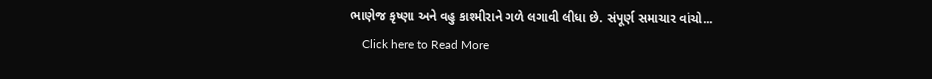ભાણેજ કૃષ્ણા અને વહુ કાશ્મીરાને ગળે લગાવી લીધા છે. સંપૂર્ણ સમાચાર વાંચો...
    Click here to Read More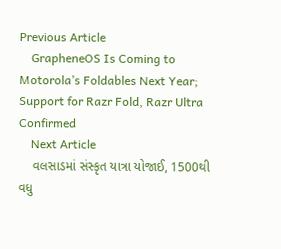Previous Article
    GrapheneOS Is Coming to Motorola’s Foldables Next Year; Support for Razr Fold, Razr Ultra Confirmed
    Next Article
    વલસાડમાં સંસ્કૃત યાત્રા યોજાઈ, 1500થી વધુ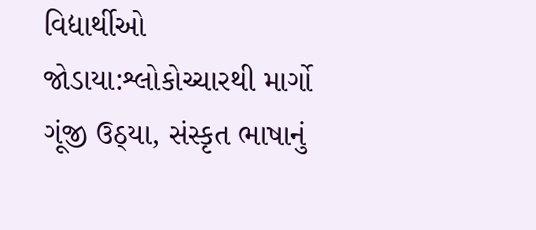વિદ્યાર્થીઓ જોડાયા:શ્લોકોચ્ચારથી માર્ગો ગૂંજી ઉઠ્યા, સંસ્કૃત ભાષાનું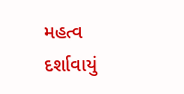મહત્વ દર્શાવાયું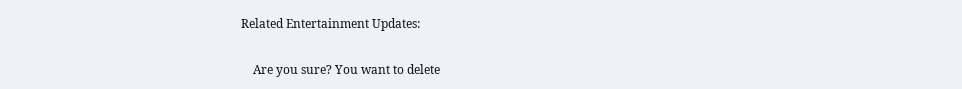Related Entertainment Updates:

    Are you sure? You want to delete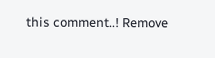this comment..! Remove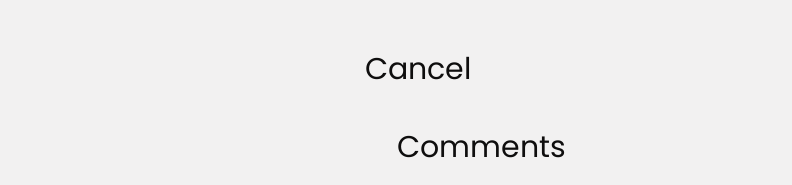Cancel

    Comments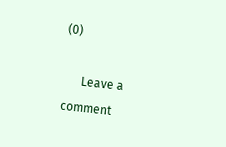(0)

      Leave a comment